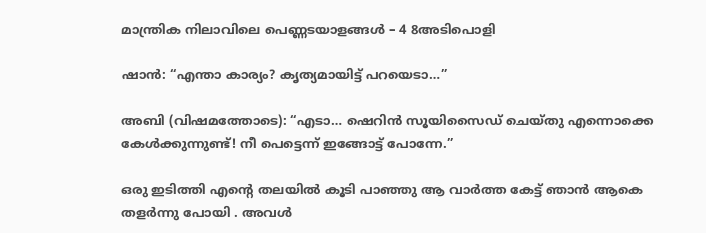മാന്ത്രിക നിലാവിലെ പെണ്ണടയാളങ്ങൾ – 4 8അടിപൊളി

ഷാൻ: “എന്താ കാര്യം? കൃത്യമായിട്ട് പറയെടാ…”

അബി (വിഷമത്തോടെ): “എടാ… ഷെറിൻ സൂയിസൈഡ് ചെയ്തു എന്നൊക്കെ കേൾക്കുന്നുണ്ട്! നീ പെട്ടെന്ന് ഇങ്ങോട്ട് പോന്നേ.”

ഒരു ഇടിത്തി എന്റെ തലയിൽ കൂടി പാഞ്ഞു ആ വാർത്ത കേട്ട് ഞാൻ ആകെ തളർന്നു പോയി . അവൾ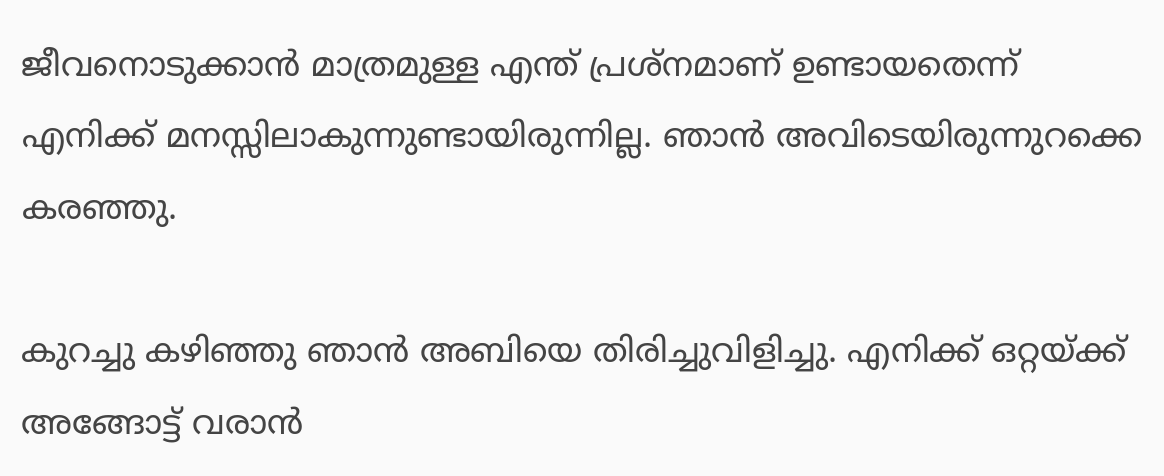ജീവനൊടുക്കാൻ മാത്രമുള്ള എന്ത് പ്രശ്നമാണ് ഉണ്ടായതെന്ന് എനിക്ക് മനസ്സിലാകുന്നുണ്ടായിരുന്നില്ല. ഞാൻ അവിടെയിരുന്നുറക്കെ കരഞ്ഞു.

കുറച്ചു കഴിഞ്ഞു ഞാൻ അബിയെ തിരിച്ചുവിളിച്ചു. എനിക്ക് ഒറ്റയ്ക്ക് അങ്ങോട്ട് വരാൻ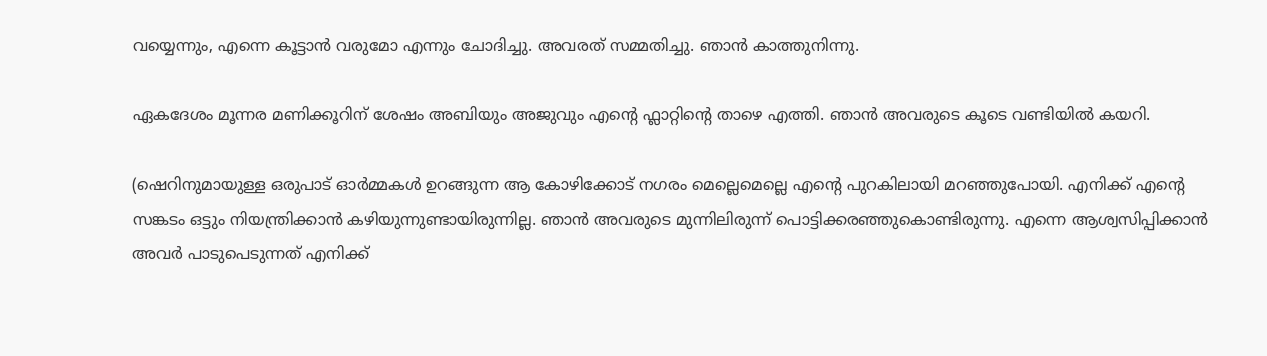വയ്യെന്നും, എന്നെ കൂട്ടാൻ വരുമോ എന്നും ചോദിച്ചു. അവരത് സമ്മതിച്ചു. ഞാൻ കാത്തുനിന്നു.

ഏകദേശം മൂന്നര മണിക്കൂറിന് ശേഷം അബിയും അജുവും എന്റെ ഫ്ലാറ്റിന്റെ താഴെ എത്തി. ഞാൻ അവരുടെ കൂടെ വണ്ടിയിൽ കയറി.

(ഷെറിനുമായുള്ള ഒരുപാട് ഓർമ്മകൾ ഉറങ്ങുന്ന ആ കോഴിക്കോട് നഗരം മെല്ലെമെല്ലെ എന്റെ പുറകിലായി മറഞ്ഞുപോയി. എനിക്ക് എന്റെ സങ്കടം ഒട്ടും നിയന്ത്രിക്കാൻ കഴിയുന്നുണ്ടായിരുന്നില്ല. ഞാൻ അവരുടെ മുന്നിലിരുന്ന് പൊട്ടിക്കരഞ്ഞുകൊണ്ടിരുന്നു. എന്നെ ആശ്വസിപ്പിക്കാൻ അവർ പാടുപെടുന്നത് എനിക്ക്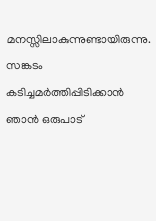മനസ്സിലാകുന്നുണ്ടായിരുന്നു. സങ്കടം കടിച്ചമർത്തിപ്പിടിക്കാൻ ഞാൻ ഒരുപാട്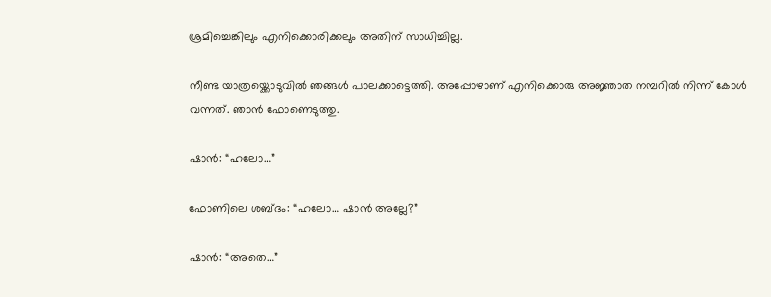ശ്രമിച്ചെങ്കിലും എനിക്കൊരിക്കലും അതിന് സാധിച്ചില്ല.

നീണ്ട യാത്രയ്ക്കൊടുവിൽ ഞങ്ങൾ പാലക്കാട്ടെത്തി. അപ്പോഴാണ് എനിക്കൊരു അജ്ഞാത നമ്പറിൽ നിന്ന് കോൾ വന്നത്. ഞാൻ ഫോണെടുത്തു.

ഷാൻ: “ഹലോ…”

ഫോണിലെ ശബ്ദം: “ഹലോ… ഷാൻ അല്ലേ?”

ഷാൻ: “അതെ…”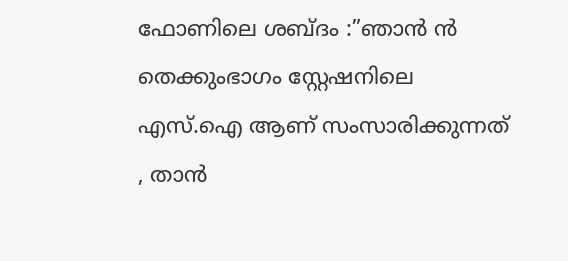ഫോണിലെ ശബ്ദം :”ഞാൻ ൻ തെക്കുംഭാഗം സ്റ്റേഷനിലെ എസ്.ഐ ആണ് സംസാരിക്കുന്നത് , താൻ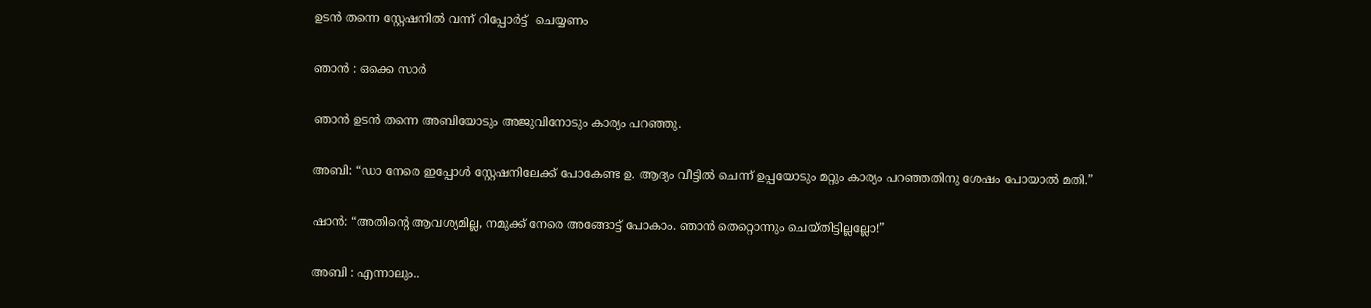ഉടൻ തന്നെ സ്റ്റേഷനിൽ വന്ന് റിപ്പോർട്ട്  ചെയ്യണം

ഞാൻ : ഒക്കെ സാർ

ഞാൻ ഉടൻ തന്നെ അബിയോടും അജുവിനോടും കാര്യം പറഞ്ഞു.

അബി: “ഡാ നേരെ ഇപ്പോൾ സ്റ്റേഷനിലേക്ക് പോകേണ്ട ഉ. ആദ്യം വീട്ടിൽ ചെന്ന് ഉപ്പയോടും മറ്റും കാര്യം പറഞ്ഞതിനു ശേഷം പോയാൽ മതി.”

ഷാൻ: “അതിന്റെ ആവശ്യമില്ല, നമുക്ക് നേരെ അങ്ങോട്ട് പോകാം. ഞാൻ തെറ്റൊന്നും ചെയ്തിട്ടില്ലല്ലോ!”

അബി : എന്നാലും..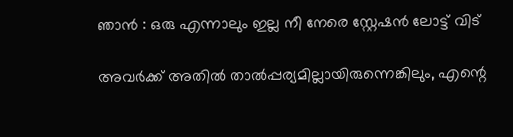ഞാൻ : ഒരു എന്നാലും ഇല്ല നീ നേരെ സ്റ്റേഷൻ ലോട്ട് വിട്

അവർക്ക് അതിൽ താൽപ്പര്യമില്ലായിരുന്നെങ്കിലും, എന്റെ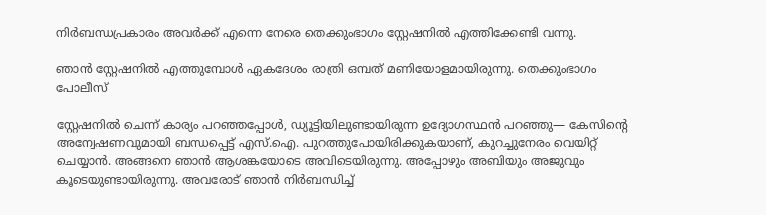നിർബന്ധപ്രകാരം അവർക്ക് എന്നെ നേരെ തെക്കുംഭാഗം സ്റ്റേഷനിൽ എത്തിക്കേണ്ടി വന്നു.

ഞാൻ സ്റ്റേഷനിൽ എത്തുമ്പോൾ ഏകദേശം രാത്രി ഒമ്പത് മണിയോളമായിരുന്നു. തെക്കുംഭാഗം പോലീസ്

സ്റ്റേഷനിൽ ചെന്ന് കാര്യം പറഞ്ഞപ്പോൾ, ഡ്യൂട്ടിയിലുണ്ടായിരുന്ന ഉദ്യോഗസ്ഥൻ പറഞ്ഞു— കേസിന്റെ അന്വേഷണവുമായി ബന്ധപ്പെട്ട് എസ്.ഐ. പുറത്തുപോയിരിക്കുകയാണ്, കുറച്ചുനേരം വെയിറ്റ് ചെയ്യാൻ. അങ്ങനെ ഞാൻ ആശങ്കയോടെ അവിടെയിരുന്നു. അപ്പോഴും അബിയും അജുവും കൂടെയുണ്ടായിരുന്നു. അവരോട് ഞാൻ നിർബന്ധിച്ച്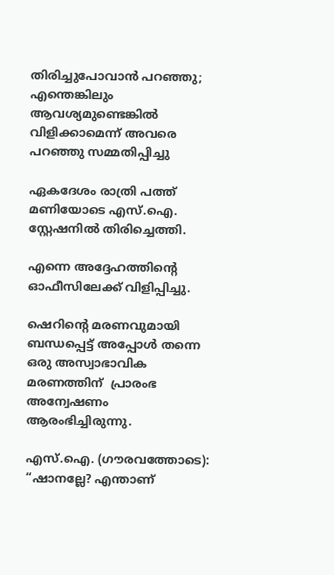തിരിച്ചുപോവാൻ പറഞ്ഞു; എന്തെങ്കിലും ആവശ്യമുണ്ടെങ്കിൽ വിളിക്കാമെന്ന് അവരെ പറഞ്ഞു സമ്മതിപ്പിച്ചു

ഏകദേശം രാത്രി പത്ത് മണിയോടെ എസ്.ഐ. സ്റ്റേഷനിൽ തിരിച്ചെത്തി.

എന്നെ അദ്ദേഹത്തിന്റെ ഓഫീസിലേക്ക് വിളിപ്പിച്ചു.

ഷെറിന്റെ മരണവുമായി ബന്ധപ്പെട്ട് അപ്പോൾ തന്നെ ഒരു അസ്വാഭാവിക മരണത്തിന്  പ്രാരംഭ അന്വേഷണം ആരംഭിച്ചിരുന്നു.

എസ്.ഐ. (ഗൗരവത്തോടെ): “ഷാനല്ലേ? എന്താണ്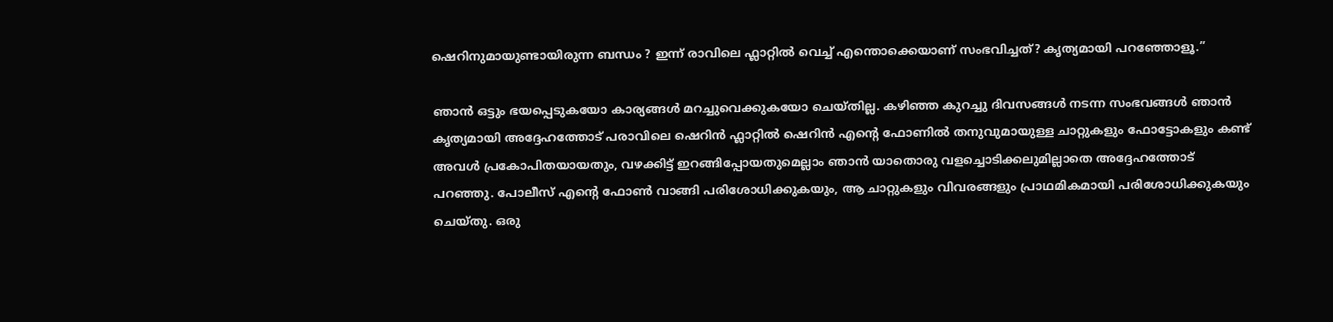ഷെറിനുമായുണ്ടായിരുന്ന ബന്ധം ? ഇന്ന് രാവിലെ ഫ്ലാറ്റിൽ വെച്ച് എന്തൊക്കെയാണ് സംഭവിച്ചത്? കൃത്യമായി പറഞ്ഞോളൂ.”

ഞാൻ ഒട്ടും ഭയപ്പെടുകയോ കാര്യങ്ങൾ മറച്ചുവെക്കുകയോ ചെയ്തില്ല. കഴിഞ്ഞ കുറച്ചു ദിവസങ്ങൾ നടന്ന സംഭവങ്ങൾ ഞാൻ കൃത്യമായി അദ്ദേഹത്തോട് പരാവിലെ ഷെറിൻ ഫ്ലാറ്റിൽ ഷെറിൻ എന്റെ ഫോണിൽ തനുവുമായുള്ള ചാറ്റുകളും ഫോട്ടോകളും കണ്ട് അവൾ പ്രകോപിതയായതും, വഴക്കിട്ട് ഇറങ്ങിപ്പോയതുമെല്ലാം ഞാൻ യാതൊരു വളച്ചൊടിക്കലുമില്ലാതെ അദ്ദേഹത്തോട് പറഞ്ഞു. പോലീസ് എന്റെ ഫോൺ വാങ്ങി പരിശോധിക്കുകയും, ആ ചാറ്റുകളും വിവരങ്ങളും പ്രാഥമികമായി പരിശോധിക്കുകയും ചെയ്തു. ഒരു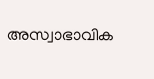അസ്വാഭാവിക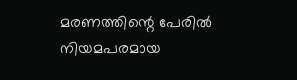മരണത്തിന്റെ പേരിൽ നിയമപരമായ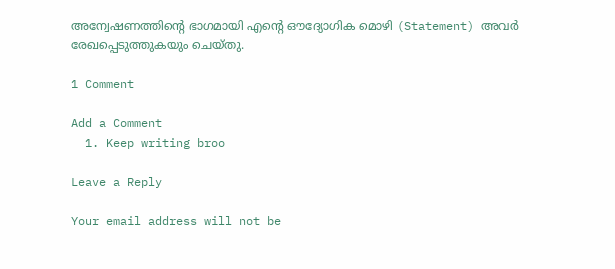അന്വേഷണത്തിന്റെ ഭാഗമായി എന്റെ ഔദ്യോഗിക മൊഴി (Statement) അവർ രേഖപ്പെടുത്തുകയും ചെയ്തു.

1 Comment

Add a Comment
  1. Keep writing broo

Leave a Reply

Your email address will not be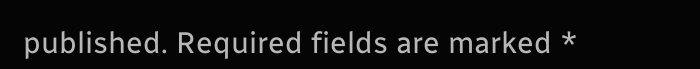published. Required fields are marked *